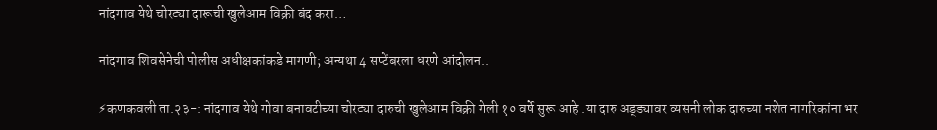नांदगाव येथे चोरट्या दारूची खुलेआम विक्री बंद करा…

नांदगाव शिवसेनेची पोलीस अधीक्षकांकडे मागणी; अन्यथा 4 सप्टेंबरला धरणे आंदोलन..

⚡कणकवली ता.२३-: नांदगाव येथे गोवा बनावटीच्या चोरट्या दारुची खुलेआम विक्री गेली १० वर्षे सुरू आहे .या दारु अड्ड्यावर व्यसनी लोक दारुच्या नशेत नागरिकांना भर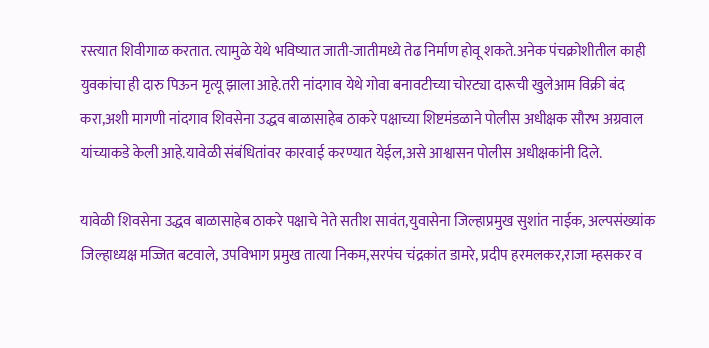रस्त्यात शिवीगाळ करतात. त्यामुळे येथे भविष्यात जाती-जातीमध्ये तेढ निर्माण होवू शकते.अनेक पंचक्रोशीतील काही युवकांचा ही दारु पिऊन मृत्यू झाला आहे.तरी नांदगाव येथे गोवा बनावटीच्या चोरट्या दारूची खुलेआम विक्री बंद करा,अशी मागणी नांदगाव शिवसेना उद्धव बाळासाहेब ठाकरे पक्षाच्या शिष्टमंडळाने पोलीस अधीक्षक सौरभ अग्रवाल यांच्याकडे केली आहे.यावेळी संबंधितांवर कारवाई करण्यात येईल,असे आश्वासन पोलीस अधीक्षकांनी दिले.

यावेळी शिवसेना उद्धव बाळासाहेब ठाकरे पक्षाचे नेते सतीश सावंत,युवासेना जिल्हाप्रमुख सुशांत नाईक, अल्पसंख्यांक जिल्हाध्यक्ष मज्जित बटवाले, उपविभाग प्रमुख तात्या निकम,सरपंच चंद्रकांत डामरे, प्रदीप हरमलकर,राजा म्हसकर व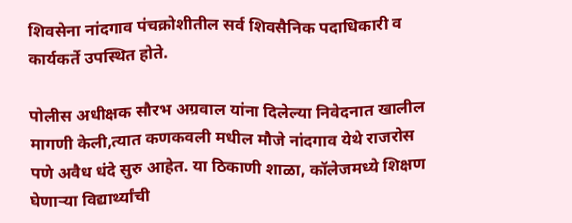शिवसेना नांदगाव पंचक्रोशीतील सर्व शिवसैनिक पदाधिकारी व कार्यकर्ते उपस्थित होते.

पोलीस अधीक्षक सौरभ अग्रवाल यांना दिलेल्या निवेदनात खालील मागणी केली,त्यात कणकवली मधील मौजे नांदगाव येथे राजरोस पणे अवैध धंदे सुरु आहेत. या ठिकाणी शाळा, कॉलेजमध्ये शिक्षण घेणाऱ्या विद्यार्थ्यांची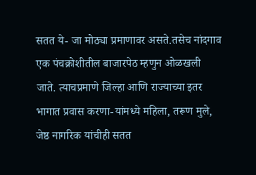सतत ये- जा मोठ्या प्रमाणावर असते.तसेच नांदगाव एक पंचक्रोशीतील बाजारपेठ म्हणुन ओळखली जाते. त्याचप्रमाणे जिल्हा आणि राज्याच्या इतर भागात प्रवास करणा-यांमध्ये महिला, तरूण मुले, जेष्ठ नागरिक यांचीही सतत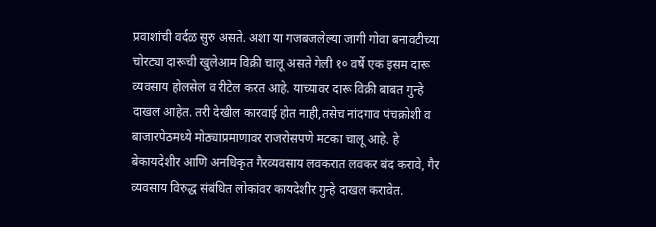प्रवाशांची वर्दळ सुरु असते. अशा या गजबजलेल्या जागी गोवा बनावटीच्या चोरट्या दारूची खुलेआम विक्री चालू असते गेली १० वर्षे एक इसम दारू व्यवसाय होलसेल व रीटेल करत आहे. याच्यावर दारू विक्री बाबत गुन्हे दाखल आहेत. तरी देखील कारवाई होत नाही,तसेच नांदगाव पंचक्रोशी व बाजारपेठमध्ये मोठ्याप्रमाणावर राजरोसपणे मटका चालू आहे. हे बेकायदेशीर आणि अनधिकृत गैरव्यवसाय लवकरात लवकर बंद करावे, गैर व्यवसाय विरुद्ध संबंधित लोकांवर कायदेशीर गुन्हे दाखल करावेत.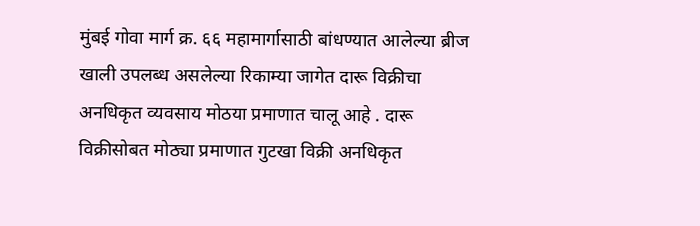मुंबई गोवा मार्ग क्र. ६६ महामार्गासाठी बांधण्यात आलेल्या ब्रीज खाली उपलब्ध असलेल्या रिकाम्या जागेत दारू विक्रीचा अनधिकृत व्यवसाय मोठया प्रमाणात चालू आहे . दारू विक्रीसोबत मोठ्या प्रमाणात गुटखा विक्री अनधिकृत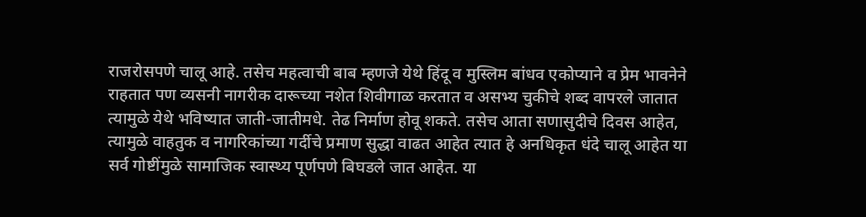राजरोसपणे चालू आहे. तसेच महत्वाची बाब म्हणजे येथे हिंदू व मुस्लिम बांधव एकोप्याने व प्रेम भावनेने राहतात पण व्यसनी नागरीक दारूच्या नशेत शिवीगाळ करतात व असभ्य चुकीचे शब्द वापरले जातात त्यामुळे येथे भविष्यात जाती-जातीमधे. तेढ निर्माण होवू शकते. तसेच आता सणासुदीचे दिवस आहेत, त्यामुळे वाहतुक व नागरिकांच्या गर्दीचे प्रमाण सुद्धा वाढत आहेत त्यात हे अनधिकृत धंदे चालू आहेत या सर्व गोष्टींमुळे सामाजिक स्वास्थ्य पूर्णपणे बिघडले जात आहेत. या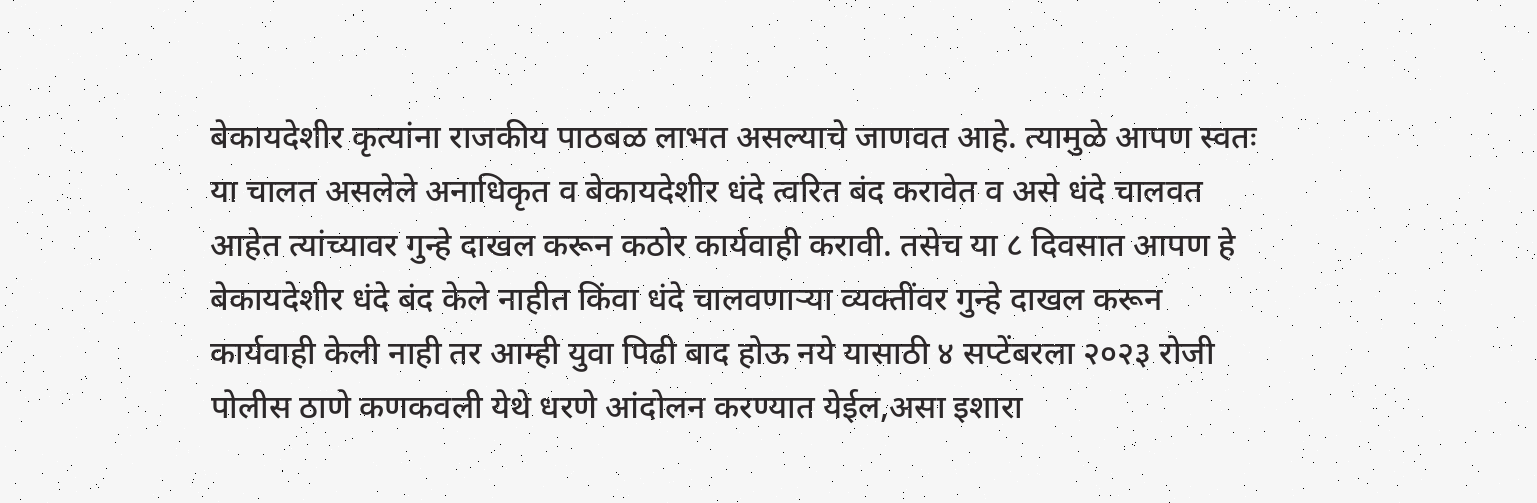बेकायदेशीर कृत्यांना राजकीय पाठबळ लाभत असल्याचे जाणवत आहे. त्यामुळे आपण स्वतः या चालत असलेले अनाधिकृत व बेकायदेशीर धंदे त्वरित बंद करावेत व असे धंदे चालवत आहेत त्यांच्यावर गुन्हे दाखल करून कठोर कार्यवाही करावी. तसेच या ८ दिवसात आपण हे बेकायदेशीर धंदे बंद केले नाहीत किंवा धंदे चालवणाऱ्या व्यक्तींवर गुन्हे दाखल करून कार्यवाही केली नाही तर आम्ही युवा पिढी बाद होऊ नये यासाठी ४ सप्टेंबरला २०२३ रोजी पोलीस ठाणे कणकवली येथे धरणे आंदोलन करण्यात येईल,असा इशारा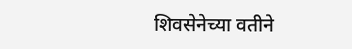शिवसेनेच्या वतीने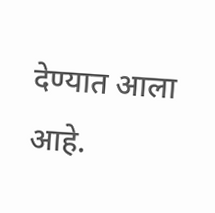देण्यात आला आहे.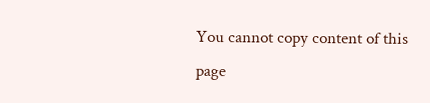You cannot copy content of this page